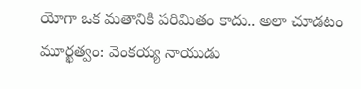యోగా ఒక మతానికి పరిమితం కాదు.. అలా చూడటం మూర్ఖత్వం: వెంకయ్య నాయుడు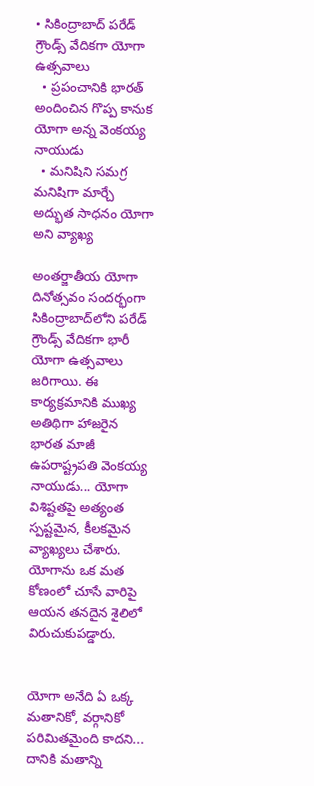• సికింద్రాబాద్ పరేడ్ గ్రౌండ్స్ వేదికగా యోగా ఉత్సవాలు
  • ప్రపంచానికి భారత్ అందించిన గొప్ప కానుక యోగా అన్న వెంకయ్య నాయుడు
  • మనిషిని సమగ్ర మనిషిగా మార్చే అద్భుత సాధనం యోగా అని వ్యాఖ్య

అంతర్జాతీయ యోగా దినోత్సవం సందర్భంగా సికింద్రాబాద్‌లోని పరేడ్ గ్రౌండ్స్ వేదికగా భారీ యోగా ఉత్సవాలు జరిగాయి. ఈ కార్యక్రమానికి ముఖ్య అతిథిగా హాజరైన భారత మాజీ ఉపరాష్ట్రపతి వెంకయ్య నాయుడు... యోగా విశిష్టతపై అత్యంత స్పష్టమైన, కీలకమైన వ్యాఖ్యలు చేశారు. యోగాను ఒక మత కోణంలో చూసే వారిపై ఆయన తనదైన శైలిలో విరుచుకుపడ్డారు.


యోగా అనేది ఏ ఒక్క మతానికో, వర్గానికో పరిమితమైంది కాదని... దానికి మతాన్ని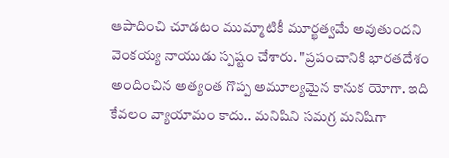ఆపాదించి చూడటం ముమ్మాటికీ మూర్ఖత్వమే అవుతుందని వెంకయ్య నాయుడు స్పష్టం చేశారు. "ప్రపంచానికి భారతదేశం అందించిన అత్యంత గొప్ప అమూల్యమైన కానుక యోగా. ఇది కేవలం వ్యాయామం కాదు.. మనిషిని సమగ్ర మనిషిగా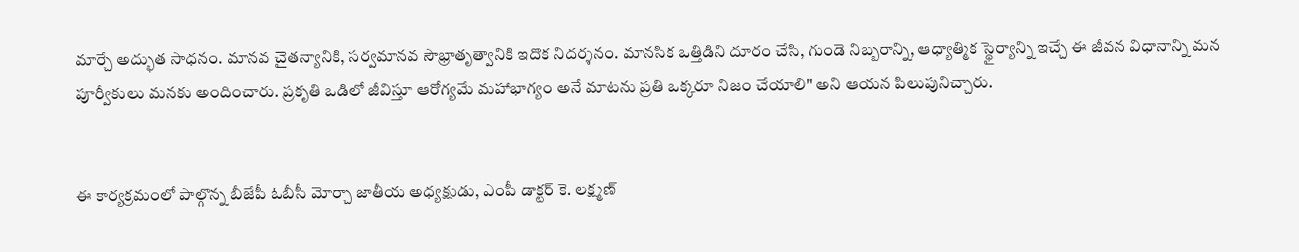మార్చే అద్భుత సాధనం. మానవ చైతన్యానికి, సర్వమానవ సౌభ్రాతృత్వానికి ఇదొక నిదర్శనం. మానసిక ఒత్తిడిని దూరం చేసి, గుండె నిబ్బరాన్ని, ఆధ్యాత్మిక స్థైర్యాన్ని ఇచ్చే ఈ జీవన విధానాన్ని మన పూర్వీకులు మనకు అందించారు. ప్రకృతి ఒడిలో జీవిస్తూ ఆరోగ్యమే మహాభాగ్యం అనే మాటను ప్రతి ఒక్కరూ నిజం చేయాలి" అని ఆయన పిలుపునిచ్చారు.


ఈ కార్యక్రమంలో పాల్గొన్న బీజేపీ ఓబీసీ మోర్చా జాతీయ అధ్యక్షుడు, ఎంపీ డాక్టర్ కె. లక్ష్మణ్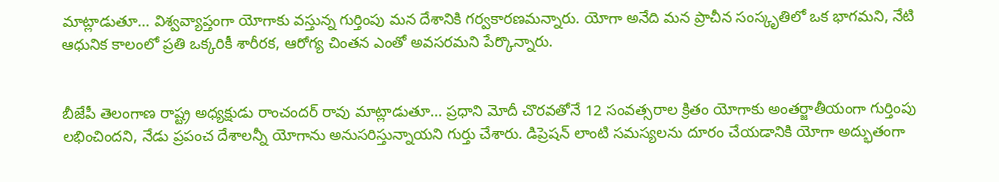మాట్లాడుతూ... విశ్వవ్యాప్తంగా యోగాకు వస్తున్న గుర్తింపు మన దేశానికి గర్వకారణమన్నారు. యోగా అనేది మన ప్రాచీన సంస్కృతిలో ఒక భాగమని, నేటి ఆధునిక కాలంలో ప్రతి ఒక్కరికీ శారీరక, ఆరోగ్య చింతన ఎంతో అవసరమని పేర్కొన్నారు.


బీజేపీ తెలంగాణ రాష్ట్ర అధ్యక్షుడు రాంచందర్ రావు మాట్లాడుతూ... ప్రధాని మోదీ చొరవతోనే 12 సంవత్సరాల క్రితం యోగాకు అంతర్జాతీయంగా గుర్తింపు లభించిందని, నేడు ప్రపంచ దేశాలన్నీ యోగాను అనుసరిస్తున్నాయని గుర్తు చేశారు. డిప్రెషన్ లాంటి సమస్యలను దూరం చేయడానికి యోగా అద్భుతంగా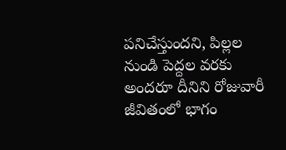పనిచేస్తుందని, పిల్లల నుండి పెద్దల వరకు అందరూ దీనిని రోజువారీ జీవితంలో భాగం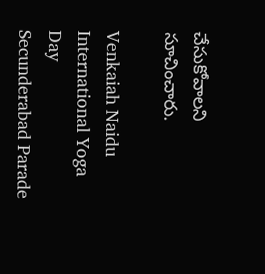చేసుకోవాలని సూచించారు.

Venkaiah Naidu
International Yoga Day
Secunderabad Parade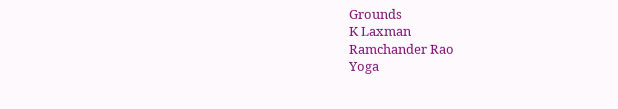Grounds
K Laxman
Ramchander Rao
Yoga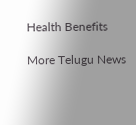Health Benefits

More Telugu News